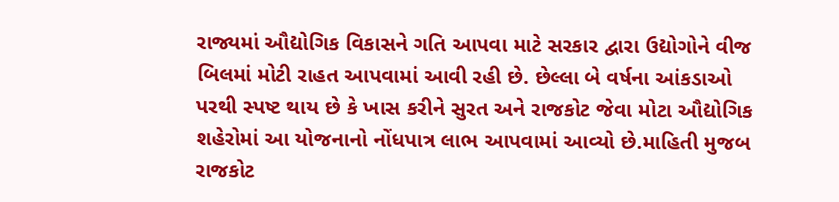રાજ્યમાં ઔદ્યોગિક વિકાસને ગતિ આપવા માટે સરકાર દ્વારા ઉદ્યોગોને વીજ બિલમાં મોટી રાહત આપવામાં આવી રહી છે. છેલ્લા બે વર્ષના આંકડાઓ પરથી સ્પષ્ટ થાય છે કે ખાસ કરીને સુરત અને રાજકોટ જેવા મોટા ઔદ્યોગિક શહેરોમાં આ યોજનાનો નોંધપાત્ર લાભ આપવામાં આવ્યો છે.માહિતી મુજબ રાજકોટ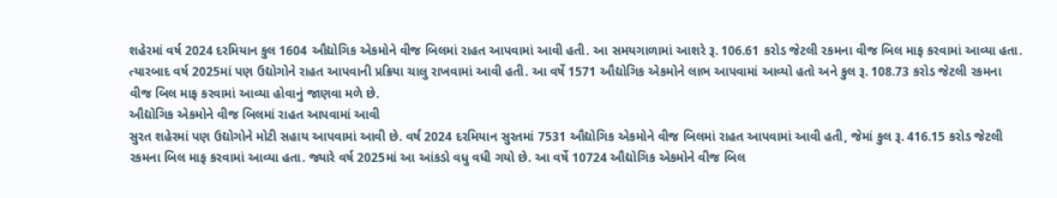શહેરમાં વર્ષ 2024 દરમિયાન કુલ 1604 ઔદ્યોગિક એકમોને વીજ બિલમાં રાહત આપવામાં આવી હતી. આ સમયગાળામાં આશરે રૂ. 106.61 કરોડ જેટલી રકમના વીજ બિલ માફ કરવામાં આવ્યા હતા. ત્યારબાદ વર્ષ 2025માં પણ ઉદ્યોગોને રાહત આપવાની પ્રક્રિયા ચાલુ રાખવામાં આવી હતી. આ વર્ષે 1571 ઔદ્યોગિક એકમોને લાભ આપવામાં આવ્યો હતો અને કુલ રૂ. 108.73 કરોડ જેટલી રકમના વીજ બિલ માફ કરવામાં આવ્યા હોવાનું જાણવા મળે છે.
ઔદ્યોગિક એકમોને વીજ બિલમાં રાહત આપવામાં આવી
સુરત શહેરમાં પણ ઉદ્યોગોને મોટી સહાય આપવામાં આવી છે. વર્ષ 2024 દરમિયાન સુરતમાં 7531 ઔદ્યોગિક એકમોને વીજ બિલમાં રાહત આપવામાં આવી હતી, જેમાં કુલ રૂ. 416.15 કરોડ જેટલી રકમના બિલ માફ કરવામાં આવ્યા હતા. જ્યારે વર્ષ 2025માં આ આંકડો વધુ વધી ગયો છે. આ વર્ષે 10724 ઔદ્યોગિક એકમોને વીજ બિલ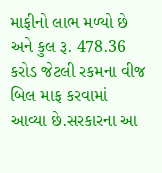માફીનો લાભ મળ્યો છે અને કુલ રૂ. 478.36 કરોડ જેટલી રકમના વીજ બિલ માફ કરવામાં આવ્યા છે.સરકારના આ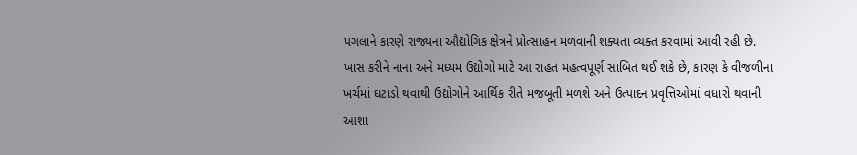પગલાને કારણે રાજ્યના ઔદ્યોગિક ક્ષેત્રને પ્રોત્સાહન મળવાની શક્યતા વ્યક્ત કરવામાં આવી રહી છે. ખાસ કરીને નાના અને મધ્યમ ઉદ્યોગો માટે આ રાહત મહત્વપૂર્ણ સાબિત થઈ શકે છે, કારણ કે વીજળીના ખર્ચમાં ઘટાડો થવાથી ઉદ્યોગોને આર્થિક રીતે મજબૂતી મળશે અને ઉત્પાદન પ્રવૃત્તિઓમાં વધારો થવાની આશા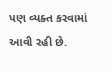પણ વ્યક્ત કરવામાં આવી રહી છે.